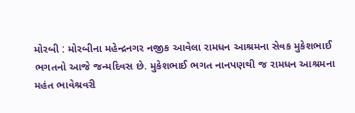મોરબી : મોરબીના મહેન્દ્રનગર નજીક આવેલા રામધન આશ્રમના સેવક મુકેશભાઈ ભગતનો આજે જન્મદિવસ છે. મુકેશભાઈ ભગત નાનપણથી જ રામધન આશ્રમના મહંત ભાવેશ્રવરી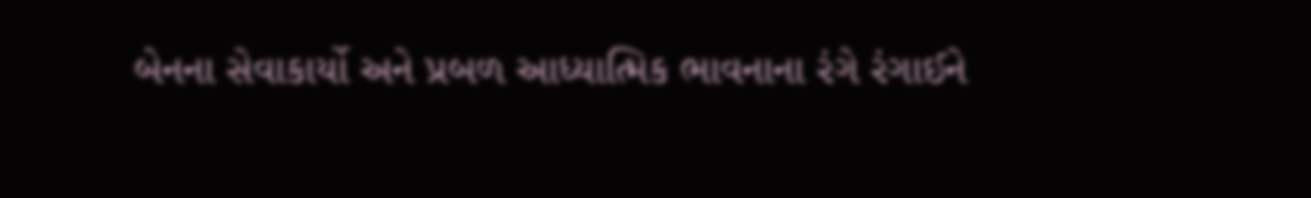બેનના સેવાકાર્યો અને પ્રબળ આધ્યાત્મિક ભાવનાના રંગે રંગાઈને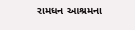રામધન આશ્રમના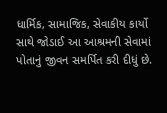ધાર્મિક, સામાજિક, સેવાકીય કાર્યો સાથે જોડાઈ આ આશ્રમની સેવામાં પોતાનું જીવન સમર્પિત કરી દીધું છે.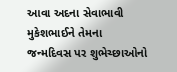આવા અદના સેવાભાવી મુકેશભાઈને તેમના જન્મદિવસ પર શુભેચ્છાઓનો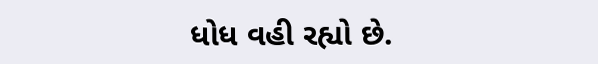ધોધ વહી રહ્યો છે.